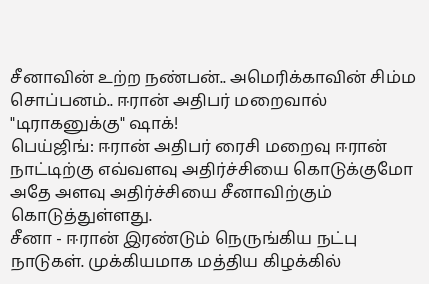சீனாவின் உற்ற நண்பன்.. அமெரிக்காவின் சிம்ம சொப்பனம்.. ஈரான் அதிபர் மறைவால் "டிராகனுக்கு" ஷாக்!
பெய்ஜிங்: ஈரான் அதிபர் ரைசி மறைவு ஈரான் நாட்டிற்கு எவ்வளவு அதிர்ச்சியை கொடுக்குமோ அதே அளவு அதிர்ச்சியை சீனாவிற்கும் கொடுத்துள்ளது.
சீனா - ஈரான் இரண்டும் நெருங்கிய நட்பு நாடுகள். முக்கியமாக மத்திய கிழக்கில்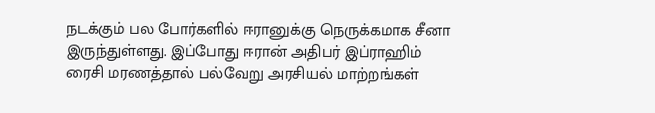நடக்கும் பல போர்களில் ஈரானுக்கு நெருக்கமாக சீனா இருந்துள்ளது. இப்போது ஈரான் அதிபர் இப்ராஹிம் ரைசி மரணத்தால் பல்வேறு அரசியல் மாற்றங்கள்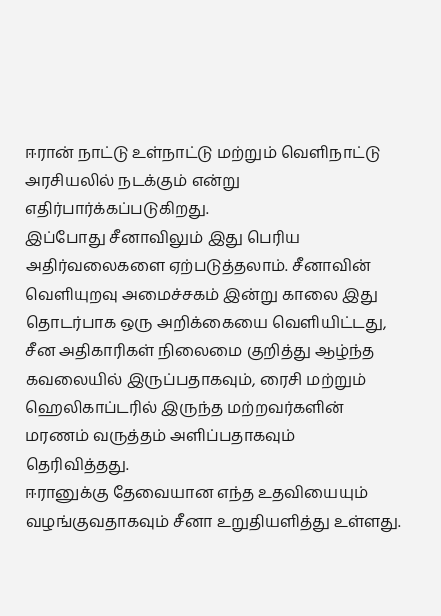ஈரான் நாட்டு உள்நாட்டு மற்றும் வெளிநாட்டு அரசியலில் நடக்கும் என்று எதிர்பார்க்கப்படுகிறது.
இப்போது சீனாவிலும் இது பெரிய அதிர்வலைகளை ஏற்படுத்தலாம். சீனாவின் வெளியுறவு அமைச்சகம் இன்று காலை இது தொடர்பாக ஒரு அறிக்கையை வெளியிட்டது, சீன அதிகாரிகள் நிலைமை குறித்து ஆழ்ந்த கவலையில் இருப்பதாகவும், ரைசி மற்றும் ஹெலிகாப்டரில் இருந்த மற்றவர்களின் மரணம் வருத்தம் அளிப்பதாகவும் தெரிவித்தது.
ஈரானுக்கு தேவையான எந்த உதவியையும் வழங்குவதாகவும் சீனா உறுதியளித்து உள்ளது.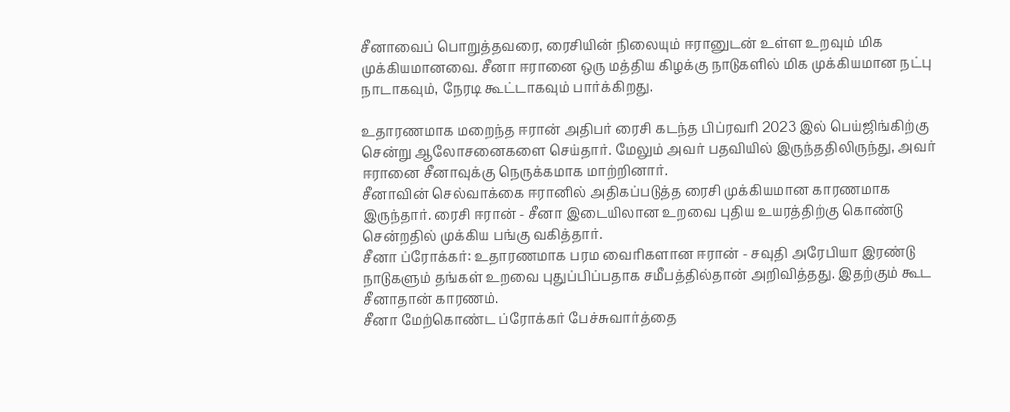சீனாவைப் பொறுத்தவரை, ரைசியின் நிலையும் ஈரானுடன் உள்ள உறவும் மிக முக்கியமானவை. சீனா ஈரானை ஒரு மத்திய கிழக்கு நாடுகளில் மிக முக்கியமான நட்பு நாடாகவும், நேரடி கூட்டாகவும் பார்க்கிறது.

உதாரணமாக மறைந்த ஈரான் அதிபர் ரைசி கடந்த பிப்ரவரி 2023 இல் பெய்ஜிங்கிற்கு சென்று ஆலோசனைகளை செய்தார். மேலும் அவர் பதவியில் இருந்ததிலிருந்து, அவர் ஈரானை சீனாவுக்கு நெருக்கமாக மாற்றினார்.
சீனாவின் செல்வாக்கை ஈரானில் அதிகப்படுத்த ரைசி முக்கியமான காரணமாக இருந்தார். ரைசி ஈரான் - சீனா இடையிலான உறவை புதிய உயரத்திற்கு கொண்டு சென்றதில் முக்கிய பங்கு வகித்தார்.
சீனா ப்ரோக்கர்: உதாரணமாக பரம வைரிகளான ஈரான் - சவுதி அரேபியா இரண்டு நாடுகளும் தங்கள் உறவை புதுப்பிப்பதாக சமீபத்தில்தான் அறிவித்தது. இதற்கும் கூட சீனாதான் காரணம்.
சீனா மேற்கொண்ட ப்ரோக்கர் பேச்சுவார்த்தை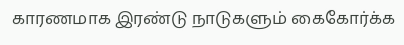காரணமாக இரண்டு நாடுகளும் கைகோர்க்க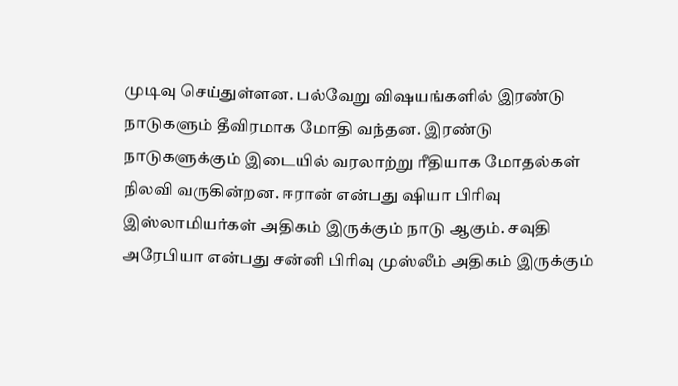முடிவு செய்துள்ளன. பல்வேறு விஷயங்களில் இரண்டு நாடுகளும் தீவிரமாக மோதி வந்தன. இரண்டு நாடுகளுக்கும் இடையில் வரலாற்று ரீதியாக மோதல்கள் நிலவி வருகின்றன. ஈரான் என்பது ஷியா பிரிவு இஸ்லாமியர்கள் அதிகம் இருக்கும் நாடு ஆகும். சவுதி அரேபியா என்பது சன்னி பிரிவு முஸ்லீம் அதிகம் இருக்கும்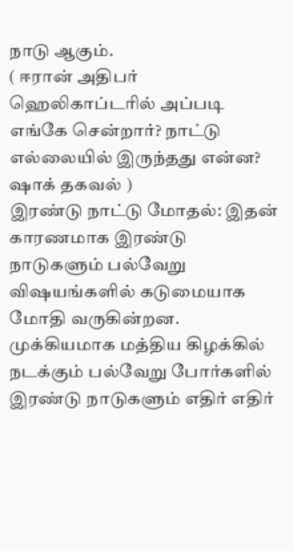நாடு ஆகும்.
( ஈரான் அதிபர் ஹெலிகாப்டரில் அப்படி எங்கே சென்றார்? நாட்டு எல்லையில் இருந்தது என்ன? ஷாக் தகவல் )
இரண்டு நாட்டு மோதல்: இதன் காரணமாக இரண்டு நாடுகளும் பல்வேறு விஷயங்களில் கடுமையாக மோதி வருகின்றன. முக்கியமாக மத்திய கிழக்கில் நடக்கும் பல்வேறு போர்களில் இரண்டு நாடுகளும் எதிர் எதிர்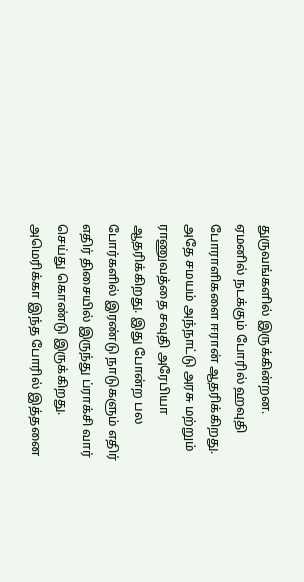துருவங்களில் இருக்கின்றன. ஏமனில் நடக்கும் போரில் ஹவுதி போராளிகளை ஈரான் ஆதரிக்கிறது. அதே சமயம் அந்நாட்டு அரசு மற்றும் ராணுவத்தை சவுதி அரேபியா ஆதரிக்கிறது. இது போன்ற பல போர்களில் இரண்டு நாடுகளும் எதிர் எதிர் திசையில் இருந்து ப்ராக்சி வார் செய்து கொண்டு இருக்கிறது.
அமெரிக்கா இந்த போரில் இத்தனை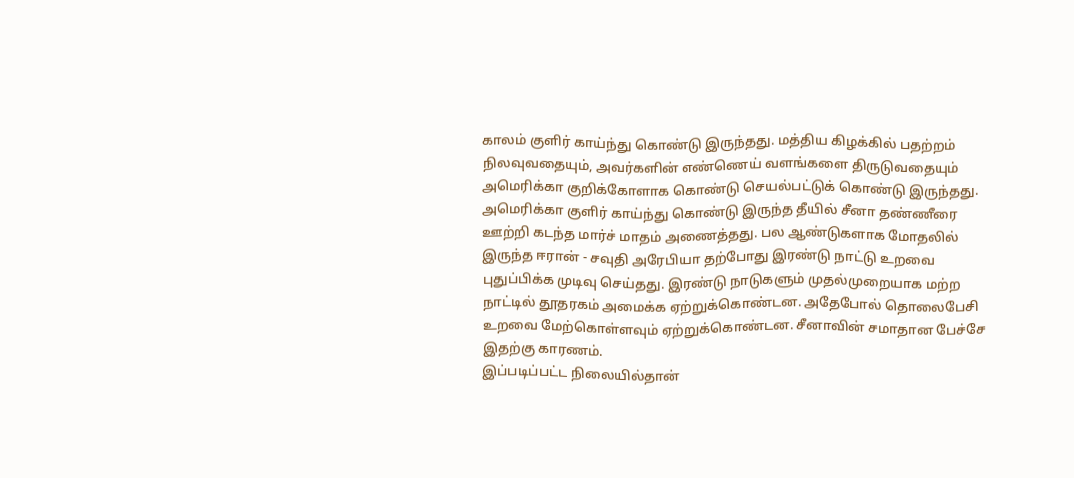காலம் குளிர் காய்ந்து கொண்டு இருந்தது. மத்திய கிழக்கில் பதற்றம் நிலவுவதையும், அவர்களின் எண்ணெய் வளங்களை திருடுவதையும் அமெரிக்கா குறிக்கோளாக கொண்டு செயல்பட்டுக் கொண்டு இருந்தது. அமெரிக்கா குளிர் காய்ந்து கொண்டு இருந்த தீயில் சீனா தண்ணீரை ஊற்றி கடந்த மார்ச் மாதம் அணைத்தது. பல ஆண்டுகளாக மோதலில் இருந்த ஈரான் - சவுதி அரேபியா தற்போது இரண்டு நாட்டு உறவை புதுப்பிக்க முடிவு செய்தது. இரண்டு நாடுகளும் முதல்முறையாக மற்ற நாட்டில் தூதரகம் அமைக்க ஏற்றுக்கொண்டன. அதேபோல் தொலைபேசி உறவை மேற்கொள்ளவும் ஏற்றுக்கொண்டன. சீனாவின் சமாதான பேச்சே இதற்கு காரணம்.
இப்படிப்பட்ட நிலையில்தான்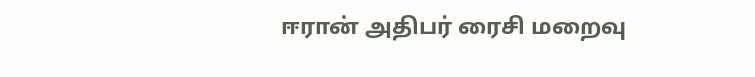ஈரான் அதிபர் ரைசி மறைவு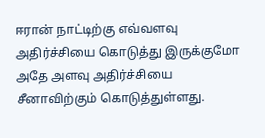ஈரான் நாட்டிற்கு எவ்வளவு அதிர்ச்சியை கொடுத்து இருக்குமோ அதே அளவு அதிர்ச்சியை சீனாவிற்கும் கொடுத்துள்ளது.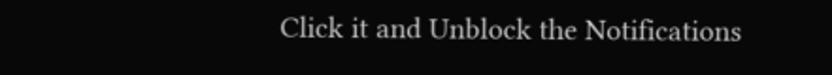Click it and Unblock the Notifications